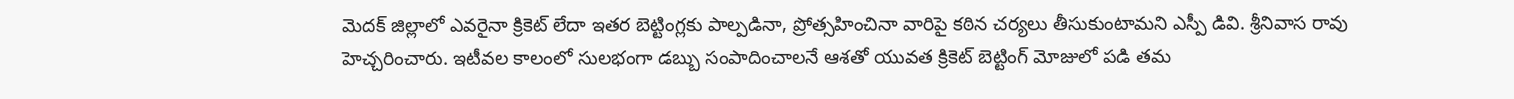మెదక్ జిల్లాలో ఎవరైనా క్రికెట్ లేదా ఇతర బెట్టింగ్లకు పాల్పడినా, ప్రోత్సహించినా వారిపై కఠిన చర్యలు తీసుకుంటామని ఎస్పీ డివి. శ్రీనివాస రావు హెచ్చరించారు. ఇటీవల కాలంలో సులభంగా డబ్బు సంపాదించాలనే ఆశతో యువత క్రికెట్ బెట్టింగ్ మోజులో పడి తమ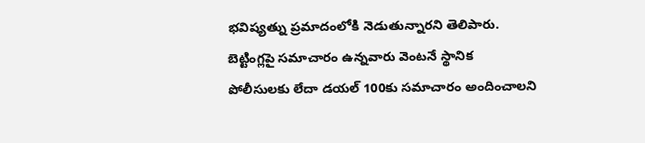భవిష్యత్ను ప్రమాదంలోకి నెడుతున్నారని తెలిపారు. బెట్టింగ్లపై సమాచారం ఉన్నవారు వెంటనే స్థానిక పోలీసులకు లేదా డయల్ 100కు సమాచారం అందించాలని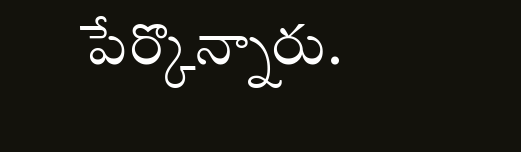పేర్కొన్నారు.